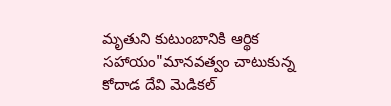మృతుని కుటుంబానికి ఆర్థిక సహాయం"మానవత్వం చాటుకున్న కోదాడ దేవి మెడికల్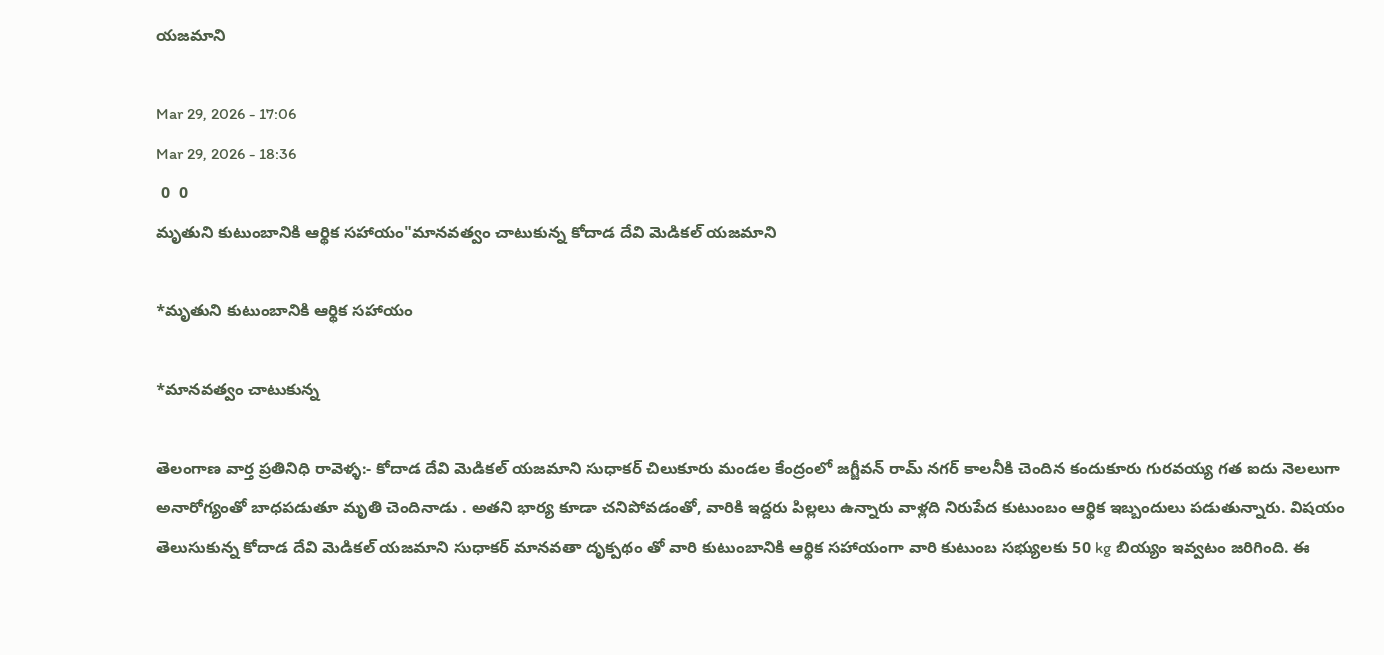యజమాని

Mar 29, 2026 - 17:06
Mar 29, 2026 - 18:36
 0  0
మృతుని కుటుంబానికి ఆర్థిక సహాయం"మానవత్వం చాటుకున్న కోదాడ దేవి మెడికల్ యజమాని

*మృతుని కుటుంబానికి ఆర్థిక సహాయం

*మానవత్వం చాటుకున్న

తెలంగాణ వార్త ప్రతినిధి రావెళ్ళ:- కోదాడ దేవి మెడికల్ యజమాని సుధాకర్ చిలుకూరు మండల కేంద్రంలో జగ్జీవన్ రామ్ నగర్ కాలనీకి చెందిన కందుకూరు గురవయ్య గత ఐదు నెలలుగా అనారోగ్యంతో బాధపడుతూ మృతి చెందినాడు . అతని భార్య కూడా చనిపోవడంతో, వారికి ఇద్దరు పిల్లలు ఉన్నారు వాళ్లది నిరుపేద కుటుంబం ఆర్థిక ఇబ్బందులు పడుతున్నారు. విషయం తెలుసుకున్న కోదాడ దేవి మెడికల్ యజమాని సుధాకర్ మానవతా దృక్పథం తో వారి కుటుంబానికి ఆర్థిక సహాయంగా వారి కుటుంబ సభ్యులకు 50 kg బియ్యం ఇవ్వటం జరిగింది. ఈ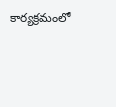కార్యక్రమంలో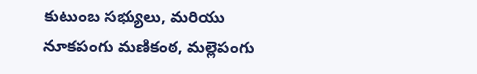కుటుంబ సభ్యులు, మరియు నూకపంగు మణికంఠ, మల్లెపంగు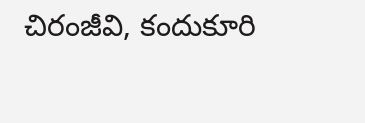చిరంజీవి, కందుకూరి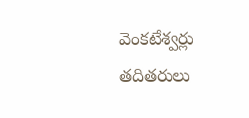వెంకటేశ్వర్లు తదితరులు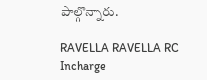పాల్గొన్నారు.

RAVELLA RAVELLA RC Incharge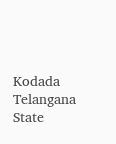Kodada Telangana State